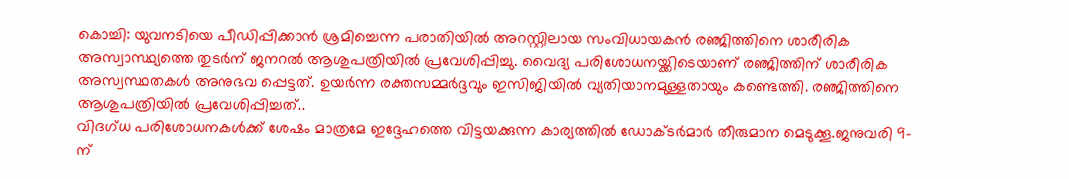കൊച്ചി: യുവനടിയെ പീഡിപ്പിക്കാൻ ശ്രമിച്ചെന്ന പരാതിയിൽ അറസ്റ്റിലായ സംവിധായകൻ രഞ്ജിത്തിനെ ശാരീരിക അസ്വാസ്ഥ്യത്തെ തുടർന് ജനറൽ ആശുപത്രിയിൽ പ്രവേശിപ്പിച്ചു. വൈദ്യ പരിശോധനയ്ക്കിടെയാണ് രഞ്ജിത്തിന് ശാരീരിക അസ്വസ്ഥതകൾ അനുഭവ പ്പെട്ടത്. ഉയർന്ന രക്തസമ്മർദ്ദവും ഇസിജിയിൽ വ്യതിയാനമുള്ളതായും കണ്ടെത്തി. രഞ്ജിത്തിനെ ആശുപത്രിയിൽ പ്രവേശിപ്പിച്ചത്..
വിദഗ്ധ പരിശോധനകൾക്ക് ശേഷം മാത്രമേ ഇദ്ദേഹത്തെ വിട്ടയക്കുന്ന കാര്യത്തിൽ ഡോക്ടർമാർ തീരുമാന മെടുക്കൂ.ജനുവരി 9-ന്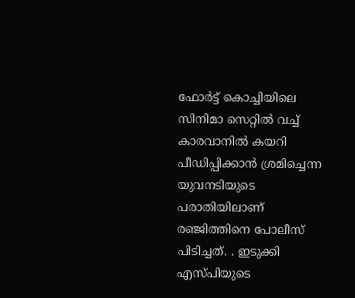ഫോർട്ട് കൊച്ചിയിലെ സിനിമാ സെറ്റിൽ വച്ച് കാരവാനിൽ കയറി പീഡിപ്പിക്കാൻ ശ്രമിച്ചെന്ന യുവനടിയുടെ പരാതിയിലാണ് രഞ്ജിത്തിനെ പോലീസ് പിടിച്ചത്. . ഇടുക്കി എസ്പിയുടെ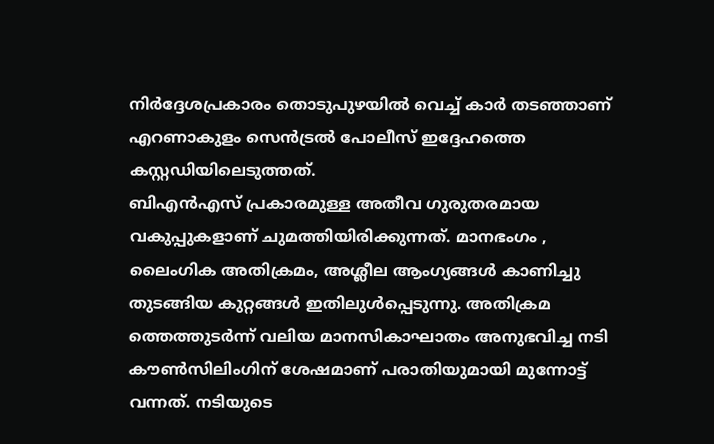നിർദ്ദേശപ്രകാരം തൊടുപുഴയിൽ വെച്ച് കാർ തടഞ്ഞാണ് എറണാകുളം സെൻട്രൽ പോലീസ് ഇദ്ദേഹത്തെ കസ്റ്റഡിയിലെടുത്തത്.
ബിഎൻഎസ് പ്രകാരമുള്ള അതീവ ഗുരുതരമായ വകുപ്പുകളാണ് ചുമത്തിയിരിക്കുന്നത്. മാനഭംഗം , ലൈംഗിക അതിക്രമം, അശ്ലീല ആംഗ്യങ്ങൾ കാണിച്ചു തുടങ്ങിയ കുറ്റങ്ങൾ ഇതിലുൾപ്പെടുന്നു. അതിക്രമ ത്തെത്തുടർന്ന് വലിയ മാനസികാഘാതം അനുഭവിച്ച നടി കൗൺസിലിംഗിന് ശേഷമാണ് പരാതിയുമായി മുന്നോട്ട് വന്നത്. നടിയുടെ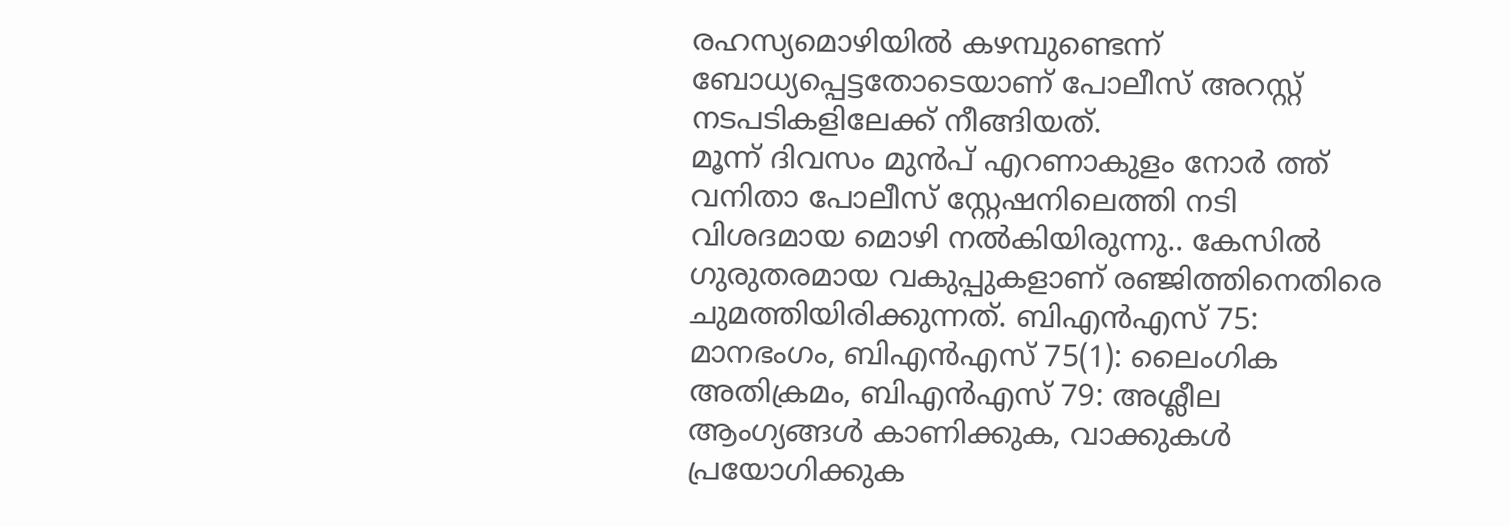രഹസ്യമൊഴിയിൽ കഴമ്പുണ്ടെന്ന് ബോധ്യപ്പെട്ടതോടെയാണ് പോലീസ് അറസ്റ്റ് നടപടികളിലേക്ക് നീങ്ങിയത്.
മൂന്ന് ദിവസം മുൻപ് എറണാകുളം നോർ ത്ത് വനിതാ പോലീസ് സ്റ്റേഷനിലെത്തി നടി വിശദമായ മൊഴി നൽകിയിരുന്നു.. കേസിൽ ഗുരുതരമായ വകുപ്പുകളാണ് രഞ്ജിത്തിനെതിരെ ചുമത്തിയിരിക്കുന്നത്. ബിഎൻഎസ് 75: മാനഭംഗം, ബിഎൻഎസ് 75(1): ലൈംഗിക അതിക്രമം, ബിഎൻഎസ് 79: അശ്ലീല ആംഗ്യങ്ങൾ കാണിക്കുക, വാക്കുകൾ പ്രയോഗിക്കുക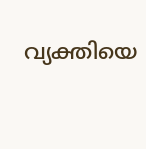വ്യക്തിയെ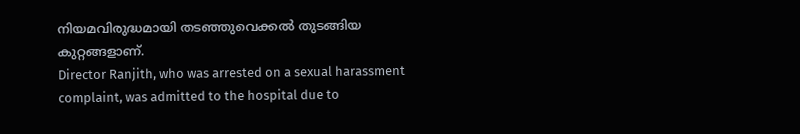നിയമവിരുദ്ധമായി തടഞ്ഞുവെക്കൽ തുടങ്ങിയ കുറ്റങ്ങളാണ്.
Director Ranjith, who was arrested on a sexual harassment complaint, was admitted to the hospital due to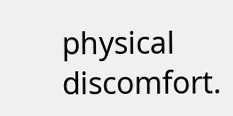physical discomfort.